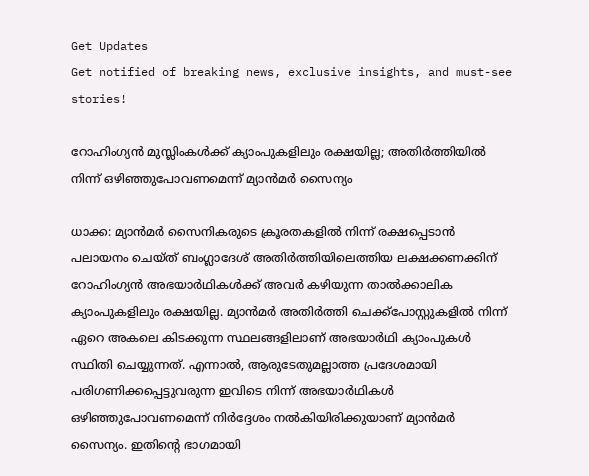Get Updates
Get notified of breaking news, exclusive insights, and must-see stories!

റോഹിംഗ്യന്‍ മുസ്ലിംകള്‍ക്ക് ക്യാംപുകളിലും രക്ഷയില്ല; അതിര്‍ത്തിയില്‍ നിന്ന് ഒഴിഞ്ഞുപോവണമെന്ന് മ്യാന്‍മര്‍ സൈന്യം

ധാക്ക: മ്യാന്‍മര്‍ സൈനികരുടെ ക്രൂരതകളില്‍ നിന്ന് രക്ഷപ്പെടാന്‍ പലായനം ചെയ്ത് ബംഗ്ലാദേശ് അതിര്‍ത്തിയിലെത്തിയ ലക്ഷക്കണക്കിന് റോഹിംഗ്യന്‍ അഭയാര്‍ഥികള്‍ക്ക് അവര്‍ കഴിയുന്ന താല്‍ക്കാലിക ക്യാംപുകളിലും രക്ഷയില്ല. മ്യാന്‍മര്‍ അതിര്‍ത്തി ചെക്ക്‌പോസ്റ്റുകളില്‍ നിന്ന് ഏറെ അകലെ കിടക്കുന്ന സ്ഥലങ്ങളിലാണ് അഭയാര്‍ഥി ക്യാംപുകള്‍ സ്ഥിതി ചെയ്യുന്നത്. എന്നാല്‍, ആരുടേതുമല്ലാത്ത പ്രദേശമായി പരിഗണിക്കപ്പെട്ടുവരുന്ന ഇവിടെ നിന്ന് അഭയാര്‍ഥികള്‍ ഒഴിഞ്ഞുപോവണമെന്ന് നിര്‍ദ്ദേശം നല്‍കിയിരിക്കുയാണ് മ്യാന്‍മര്‍ സൈന്യം. ഇതിന്റെ ഭാഗമായി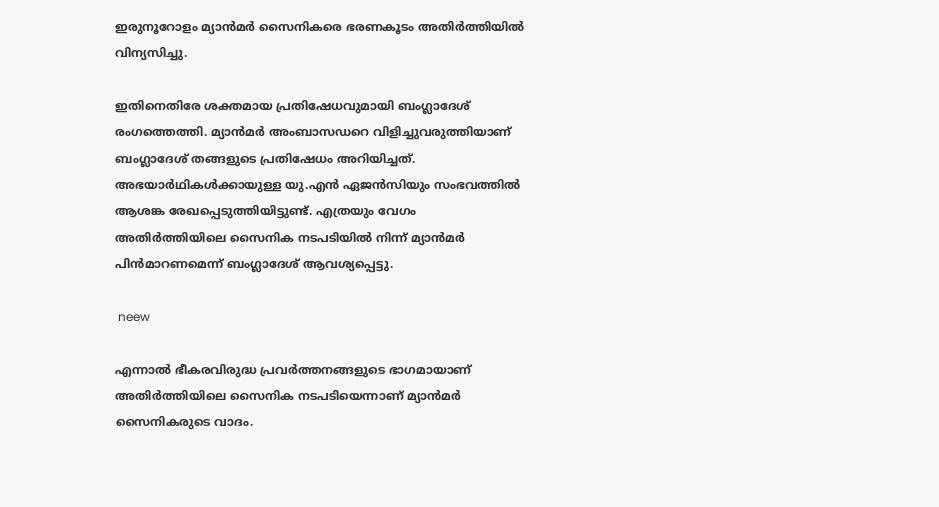ഇരുനൂറോളം മ്യാന്‍മര്‍ സൈനികരെ ഭരണകൂടം അതിര്‍ത്തിയില്‍ വിന്യസിച്ചു.

ഇതിനെതിരേ ശക്തമായ പ്രതിഷേധവുമായി ബംഗ്ലാദേശ് രംഗത്തെത്തി. മ്യാന്‍മര്‍ അംബാസഡറെ വിളിച്ചുവരുത്തിയാണ് ബംഗ്ലാദേശ് തങ്ങളുടെ പ്രതിഷേധം അറിയിച്ചത്. അഭയാര്‍ഥികള്‍ക്കായുള്ള യു.എന്‍ ഏജന്‍സിയും സംഭവത്തില്‍ ആശങ്ക രേഖപ്പെടുത്തിയിട്ടുണ്ട്. എത്രയും വേഗം അതിര്‍ത്തിയിലെ സൈനിക നടപടിയില്‍ നിന്ന് മ്യാന്‍മര്‍ പിന്‍മാറണമെന്ന് ബംഗ്ലാദേശ് ആവശ്യപ്പെട്ടു.

 neew

എന്നാല്‍ ഭീകരവിരുദ്ധ പ്രവര്‍ത്തനങ്ങളുടെ ഭാഗമായാണ് അതിര്‍ത്തിയിലെ സൈനിക നടപടിയെന്നാണ് മ്യാന്‍മര്‍ സൈനികരുടെ വാദം.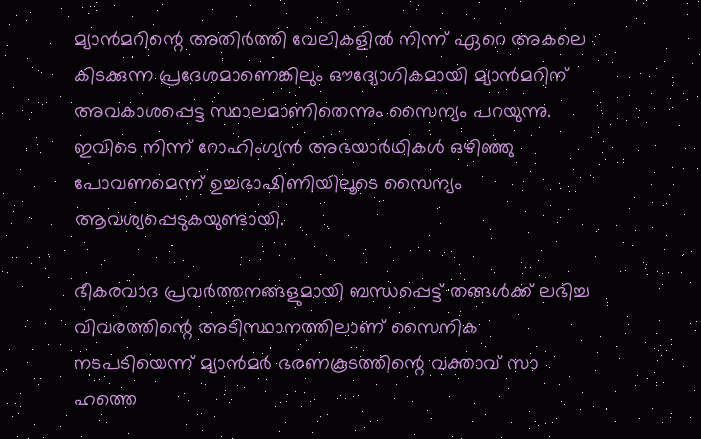മ്യാന്‍മറിന്റെ അതിര്‍ത്തി വേലികളില്‍ നിന്ന് ഏറെ അകലെ കിടക്കുന്ന പ്രദേശമാണെങ്കിലും ഔദ്യോഗികമായി മ്യാന്‍മറിന് അവകാശപ്പെട്ട സ്ഥാലമാണിതെന്നും സൈന്യം പറയുന്നു. ഇവിടെ നിന്ന് റോഹിംഗ്യന്‍ അഭയാര്‍ഥികള്‍ ഒഴിഞ്ഞു പോവണമെന്ന് ഉച്ചഭാഷിണിയിലൂടെ സൈന്യം ആവശ്യപ്പെടുകയുണ്ടായി.

ഭീകരവാദ പ്രവര്‍ത്തനങ്ങളുമായി ബന്ധപ്പെട്ട് തങ്ങള്‍ക്ക് ലഭിച്ച വിവരത്തിന്റെ അടിസ്ഥാനത്തിലാണ് സൈനിക നടപടിയെന്ന് മ്യാന്‍മര്‍ ഭരണകൂടത്തിന്റെ വക്താവ് സാ ഹത്തെ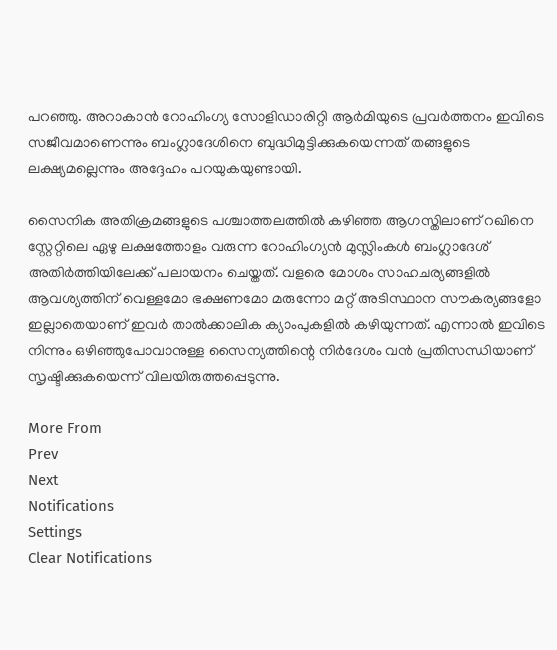പറഞ്ഞു. അറാകാന്‍ റോഹിംഗ്യ സോളിഡാരിറ്റി ആര്‍മിയുടെ പ്രവര്‍ത്തനം ഇവിടെ സജീവമാണെന്നും ബംഗ്ലാദേശിനെ ബുദ്ധിമുട്ടിക്കുകയെന്നത് തങ്ങളുടെ ലക്ഷ്യമല്ലെന്നും അദ്ദേഹം പറയുകയുണ്ടായി.

സൈനിക അതിക്രമങ്ങളുടെ പശ്ചാത്തലത്തില്‍ കഴിഞ്ഞ ആഗസ്തിലാണ് റഖിനെ സ്റ്റേറ്റിലെ ഏഴു ലക്ഷത്തോളം വരുന്ന റോഹിംഗ്യന്‍ മുസ്ലിംകള്‍ ബംഗ്ലാദേശ് അതിര്‍ത്തിയിലേക്ക് പലായനം ചെയ്തത്. വളരെ മോശം സാഹചര്യങ്ങളില്‍ ആവശ്യത്തിന് വെള്ളമോ ഭക്ഷണമോ മരുന്നോ മറ്റ് അടിസ്ഥാന സൗകര്യങ്ങളോ ഇല്ലാതെയാണ് ഇവര്‍ താല്‍ക്കാലിക ക്യാംപുകളില്‍ കഴിയുന്നത്. എന്നാല്‍ ഇവിടെ നിന്നും ഒഴിഞ്ഞുപോവാനുള്ള സൈന്യത്തിന്റെ നിര്‍ദേശം വന്‍ പ്രതിസന്ധിയാണ് സൃഷ്ടിക്കുകയെന്ന് വിലയിരുത്തപ്പെടുന്നു.

More From
Prev
Next
Notifications
Settings
Clear Notifications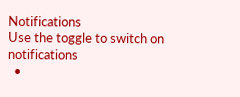Notifications
Use the toggle to switch on notifications
  •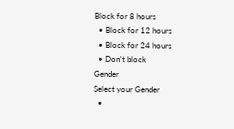Block for 8 hours
  • Block for 12 hours
  • Block for 24 hours
  • Don't block
Gender
Select your Gender
  •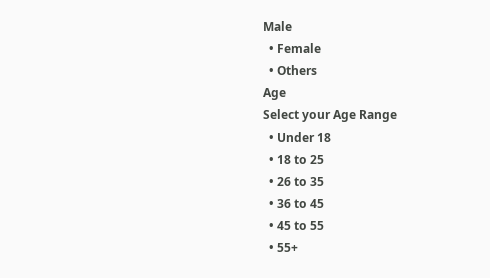Male
  • Female
  • Others
Age
Select your Age Range
  • Under 18
  • 18 to 25
  • 26 to 35
  • 36 to 45
  • 45 to 55
  • 55+